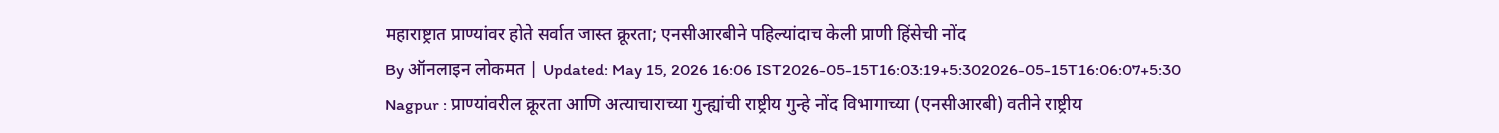महाराष्ट्रात प्राण्यांवर होते सर्वात जास्त क्रूरता; एनसीआरबीने पहिल्यांदाच केली प्राणी हिंसेची नोंद
By ऑनलाइन लोकमत | Updated: May 15, 2026 16:06 IST2026-05-15T16:03:19+5:302026-05-15T16:06:07+5:30
Nagpur : प्राण्यांवरील क्रूरता आणि अत्याचाराच्या गुन्ह्यांची राष्ट्रीय गुन्हे नोंद विभागाच्या (एनसीआरबी) वतीने राष्ट्रीय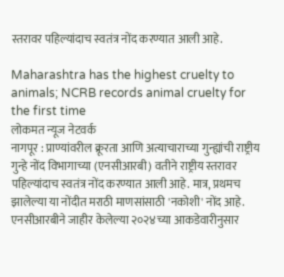स्तरावर पहिल्यांदाच स्वतंत्र नोंद करण्यात आली आहे.

Maharashtra has the highest cruelty to animals; NCRB records animal cruelty for the first time
लोकमत न्यूज नेटवर्क
नागपूर : प्राण्यांवरील क्रूरता आणि अत्याचाराच्या गुन्ह्यांची राष्ट्रीय गुन्हे नोंद विभागाच्या (एनसीआरबी) वतीने राष्ट्रीय स्तरावर पहिल्यांदाच स्वतंत्र नोंद करण्यात आली आहे. मात्र, प्रथमच झालेल्या या नोंदीत मराठी माणसांसाठी 'नकोशी' नोंद आहे. एनसीआरबीने जाहीर केलेल्या २०२४च्या आकडेवारीनुसार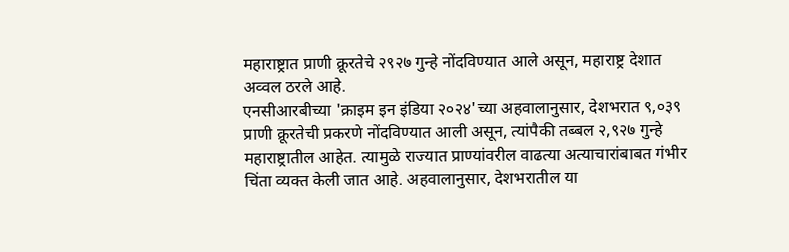महाराष्ट्रात प्राणी क्रूरतेचे २९२७ गुन्हे नोंदविण्यात आले असून, महाराष्ट्र देशात अव्वल ठरले आहे.
एनसीआरबीच्या 'क्राइम इन इंडिया २०२४'च्या अहवालानुसार, देशभरात ९,०३९ प्राणी क्रूरतेची प्रकरणे नोंदविण्यात आली असून, त्यांपैकी तब्बल २,९२७ गुन्हे महाराष्ट्रातील आहेत. त्यामुळे राज्यात प्राण्यांवरील वाढत्या अत्याचारांबाबत गंभीर चिंता व्यक्त केली जात आहे. अहवालानुसार, देशभरातील या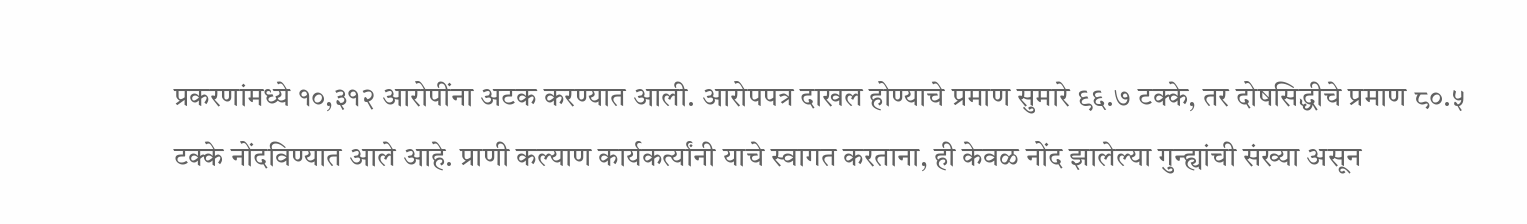प्रकरणांमध्ये १०,३१२ आरोपींना अटक करण्यात आली. आरोपपत्र दाखल होण्याचे प्रमाण सुमारे ९६.७ टक्के, तर दोषसिद्धीचे प्रमाण ८०.५ टक्के नोंदविण्यात आले आहे. प्राणी कल्याण कार्यकर्त्यांनी याचे स्वागत करताना, ही केवळ नोंद झालेल्या गुन्ह्यांची संख्या असून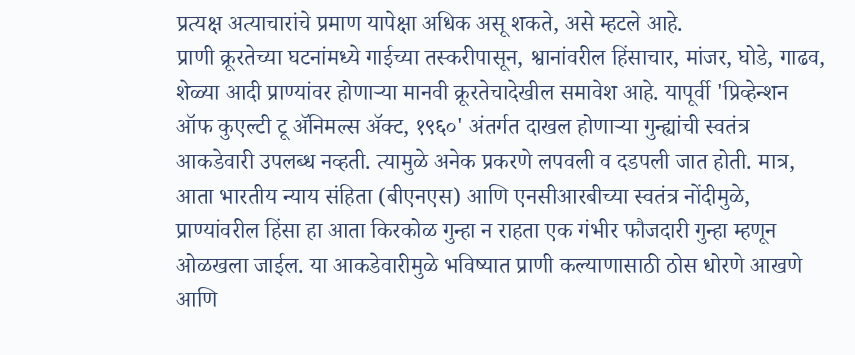प्रत्यक्ष अत्याचारांचे प्रमाण यापेक्षा अधिक असू शकते, असे म्हटले आहे.
प्राणी क्रूरतेच्या घटनांमध्ये गाईच्या तस्करीपासून, श्वानांवरील हिंसाचार, मांजर, घोडे, गाढव, शेळ्या आदी प्राण्यांवर होणाऱ्या मानवी क्रूरतेचादेखील समावेश आहे. यापूर्वी 'प्रिव्हेन्शन ऑफ कुएल्टी टू ॲनिमल्स ॲक्ट, १९६०' अंतर्गत दाखल होणाऱ्या गुन्ह्यांची स्वतंत्र आकडेवारी उपलब्ध नव्हती. त्यामुळे अनेक प्रकरणे लपवली व दडपली जात होती. मात्र, आता भारतीय न्याय संहिता (बीएनएस) आणि एनसीआरबीच्या स्वतंत्र नोंदीमुळे, प्राण्यांवरील हिंसा हा आता किरकोळ गुन्हा न राहता एक गंभीर फौजदारी गुन्हा म्हणून ओळखला जाईल. या आकडेवारीमुळे भविष्यात प्राणी कल्याणासाठी ठोस धोरणे आखणे आणि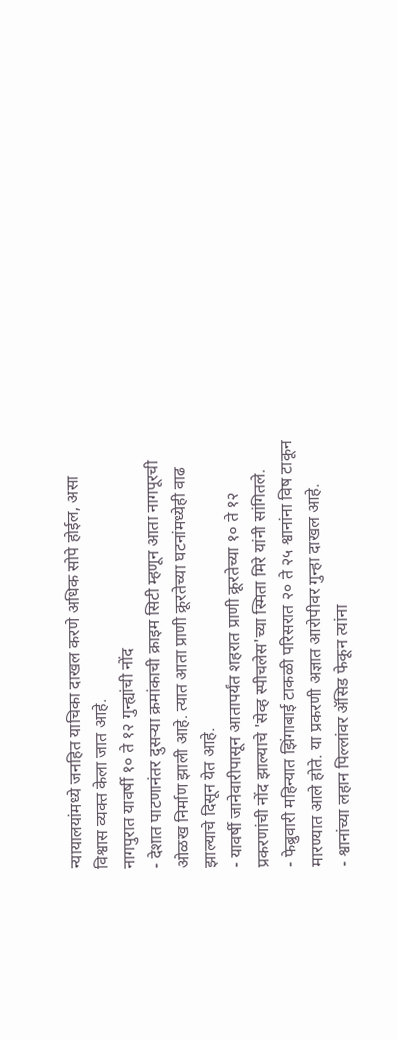न्यायालयांमध्ये जनहित याचिका दाखल करणे अधिक सोपे होईल, असा विश्वास व्यक्त केला जात आहे.
नागपुरात यावर्षी १० ते १२ गुन्ह्यांची नोंद
- देशात पाटणानंतर दुसऱ्या क्रमांकाची क्राइम सिटी म्हणून आता नागपूरची ओळख निर्माण झाली आहे. त्यात आता प्राणी क्रूरतेच्या घटनांमध्येही वाढ झाल्याचे दिसून येत आहे.
- यावर्षी जानेवारीपासून आतापर्यंत शहरात प्राणी क्रूरतेच्या १० ते १२ प्रकरणांची नोंद झाल्याचे 'सेव्ह स्पीचलेस'च्या स्मिता मिरे यांनी सांगितले.
- फेब्रुवारी महिन्यात झिंगाबाई टाकळी परिसरात २० ते २५ श्वानांना विष टाकून मारण्यात आले होते. या प्रकरणी अज्ञात आरोपीवर गुन्हा दाखल आहे.
- श्वानांच्या लहान पिल्लांवर ॲसिड फेकून त्यांना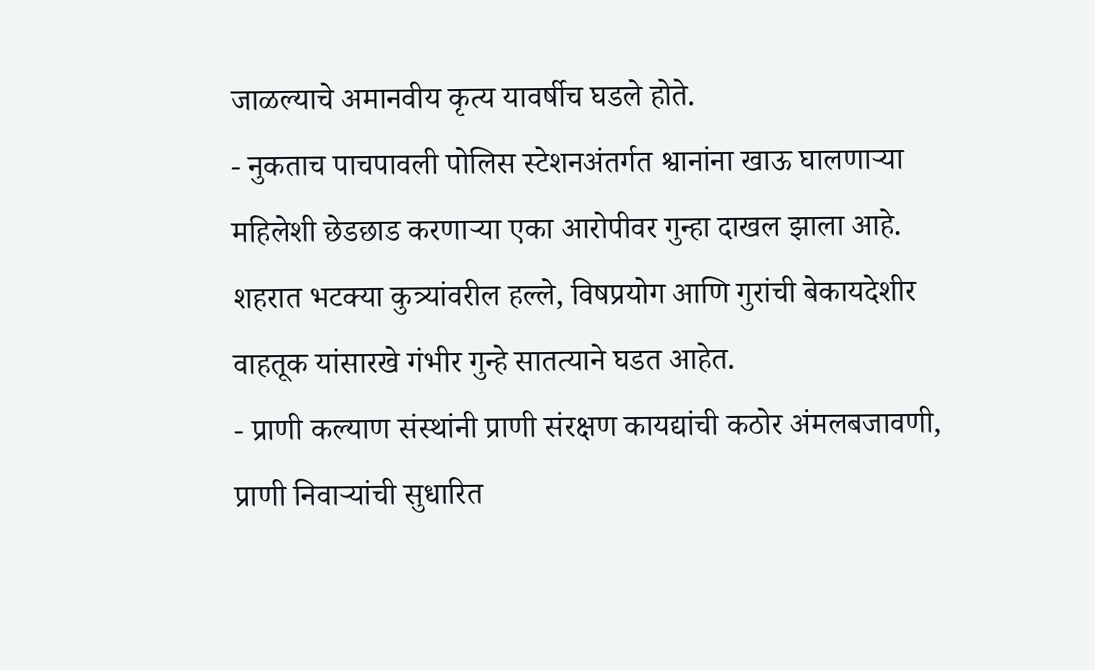जाळल्याचे अमानवीय कृत्य यावर्षीच घडले होते.
- नुकताच पाचपावली पोलिस स्टेशनअंतर्गत श्वानांना खाऊ घालणाऱ्या महिलेशी छेडछाड करणाऱ्या एका आरोपीवर गुन्हा दाखल झाला आहे. शहरात भटक्या कुत्र्यांवरील हल्ले, विषप्रयोग आणि गुरांची बेकायदेशीर वाहतूक यांसारखे गंभीर गुन्हे सातत्याने घडत आहेत.
- प्राणी कल्याण संस्थांनी प्राणी संरक्षण कायद्यांची कठोर अंमलबजावणी, प्राणी निवाऱ्यांची सुधारित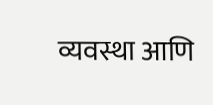व्यवस्था आणि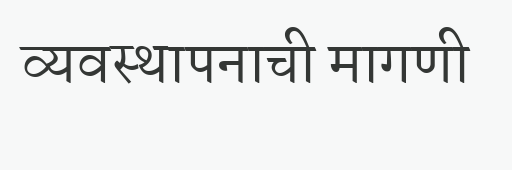व्यवस्थापनाची मागणी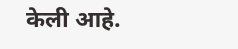केली आहे.